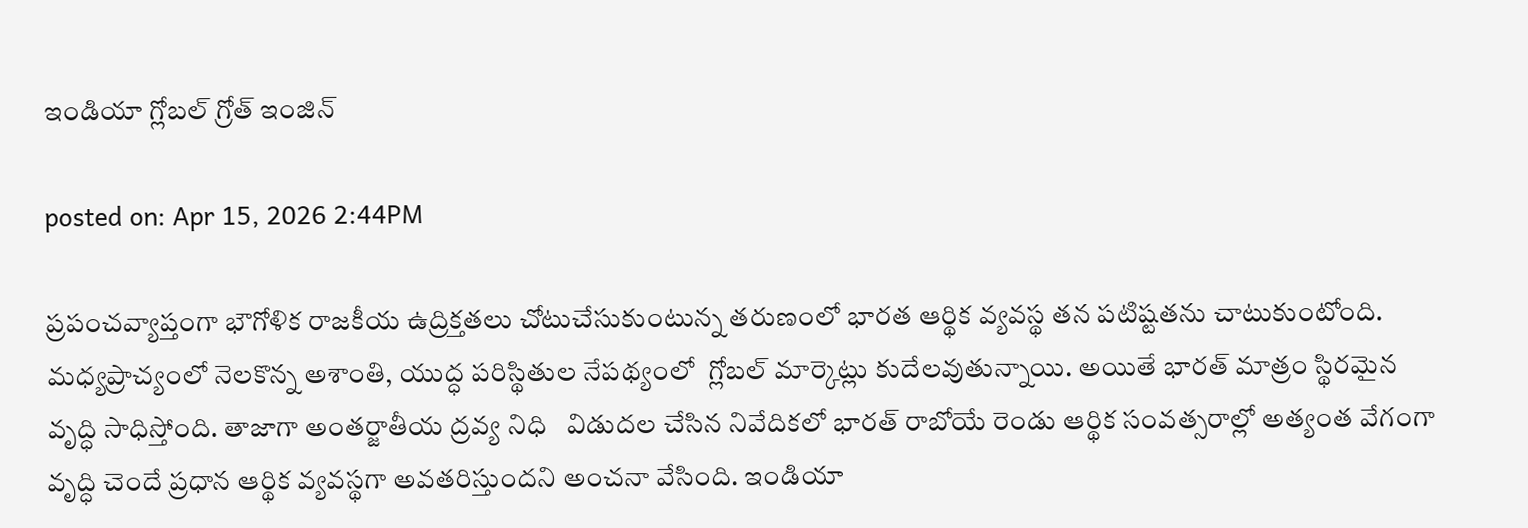ఇండియా గ్లోబల్ గ్రోత్ ఇంజిన్

posted on: Apr 15, 2026 2:44PM

ప్రపంచవ్యాప్తంగా భౌగోళిక రాజకీయ ఉద్రిక్తతలు చోటుచేసుకుంటున్న తరుణంలో భారత ఆర్థిక వ్యవస్థ తన పటిష్టతను చాటుకుంటోంది. మధ్యప్రాచ్యంలో నెలకొన్న అశాంతి, యుద్ధ పరిస్థితుల నేపథ్యంలో  గ్లోబల్ మార్కెట్లు కుదేలవుతున్నాయి. అయితే భారత్ మాత్రం స్థిరమైన వృద్ధి సాధిస్తోంది. తాజాగా అంతర్జాతీయ ద్రవ్య నిధి   విడుదల చేసిన నివేదికలో భారత్ రాబోయే రెండు ఆర్థిక సంవత్సరాల్లో అత్యంత వేగంగా వృద్ధి చెందే ప్రధాన ఆర్థిక వ్యవస్థగా అవతరిస్తుందని అంచనా వేసింది. ఇండియా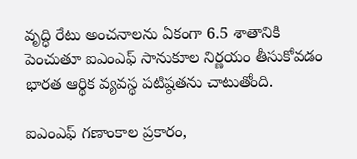వృద్ధి రేటు అంచనాలను ఏకంగా 6.5 శాతానికి పెంచుతూ ఐఎంఎఫ్ సానుకూల నిర్ణయం తీసుకోవడం భారత ఆర్థిక వ్యవస్థ పటిష్ఠతను చాటుతోంది.

ఐఎంఎఫ్ గణాంకాల ప్రకారం,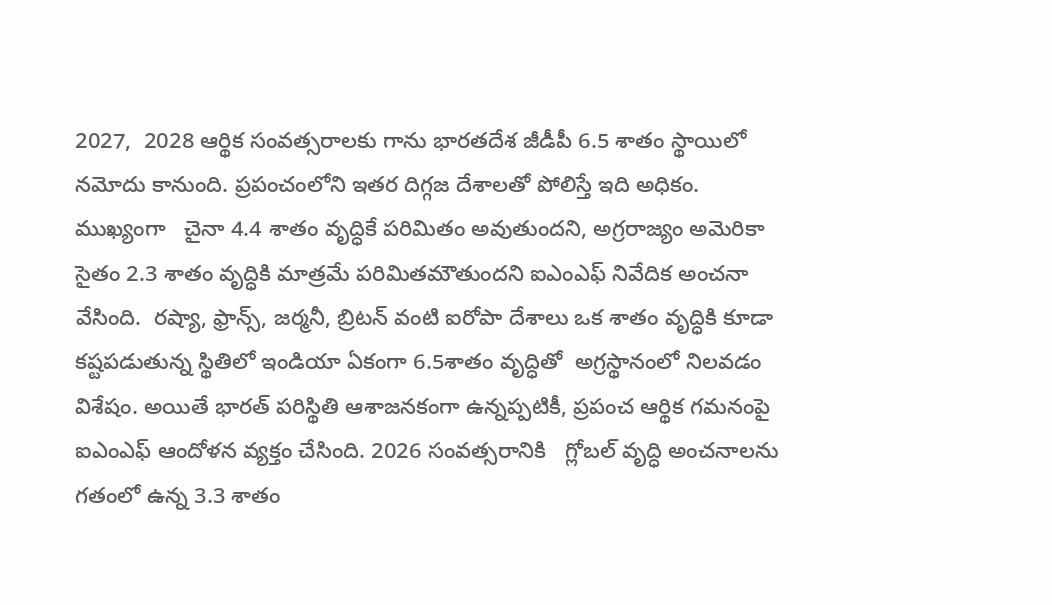2027,  2028 ఆర్థిక సంవత్సరాలకు గాను భారతదేశ జీడీపీ 6.5 శాతం స్థాయిలో నమోదు కానుంది. ప్రపంచంలోని ఇతర దిగ్గజ దేశాలతో పోలిస్తే ఇది అధికం. ముఖ్యంగా   చైనా 4.4 శాతం వృద్ధికే పరిమితం అవుతుందని, అగ్రరాజ్యం అమెరికా సైతం 2.3 శాతం వృద్ధికి మాత్రమే పరిమితమౌతుందని ఐఎంఎఫ్ నివేదిక అంచనా వేసింది.  రష్యా, ఫ్రాన్స్, జర్మనీ, బ్రిటన్ వంటి ఐరోపా దేశాలు ఒక శాతం వృద్ధికి కూడా కష్టపడుతున్న స్థితిలో ఇండియా ఏకంగా 6.5శాతం వృద్ధితో  అగ్రస్థానంలో నిలవడం విశేషం. అయితే భారత్ పరిస్థితి ఆశాజనకంగా ఉన్నప్పటికీ, ప్రపంచ ఆర్థిక గమనంపై ఐఎంఎఫ్ ఆందోళన వ్యక్తం చేసింది. 2026 సంవత్సరానికి   గ్లోబల్ వృద్ధి అంచనాలను గతంలో ఉన్న 3.3 శాతం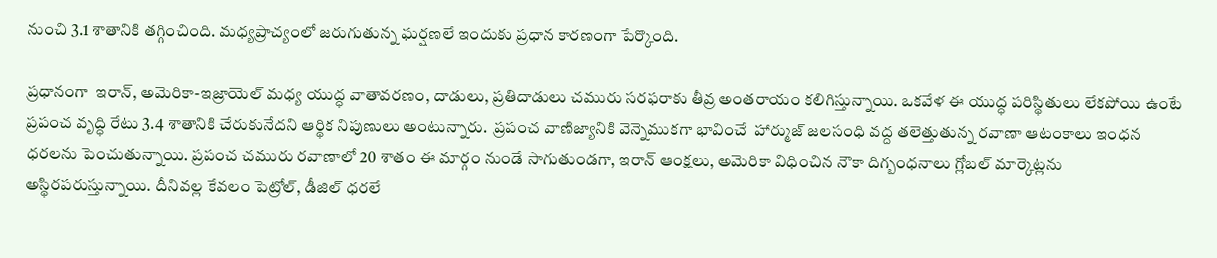నుంచి 3.1 శాతానికి తగ్గించింది. మధ్యప్రాచ్యంలో జరుగుతున్న ఘర్షణలే ఇందుకు ప్రధాన కారణంగా పేర్కొంది.

ప్రధానంగా  ఇరాన్, అమెరికా-ఇజ్రాయెల్ మధ్య యుద్ధ వాతావరణం, దాడులు, ప్రతిదాడులు చమురు సరఫరాకు తీవ్ర అంతరాయం కలిగిస్తున్నాయి. ఒకవేళ ఈ యుద్ధ పరిస్థితులు లేకపోయి ఉంటే ప్రపంచ వృద్ధి రేటు 3.4 శాతానికి చేరుకునేదని ఆర్థిక నిపుణులు అంటున్నారు.  ప్రపంచ వాణిజ్యానికి వెన్నెముకగా భావించే  హార్ముజ్ జలసంధి వద్ద తలెత్తుతున్న రవాణా ఆటంకాలు ఇంధన ధరలను పెంచుతున్నాయి. ప్రపంచ చమురు రవాణాలో 20 శాతం ఈ మార్గం నుండే సాగుతుండగా, ఇరాన్ ఆంక్షలు, అమెరికా విధించిన నౌకా దిగ్బంధనాలు గ్లోబల్ మార్కెట్లను అస్థిరపరుస్తున్నాయి. దీనివల్ల కేవలం పెట్రోల్, డీజిల్ ధరలే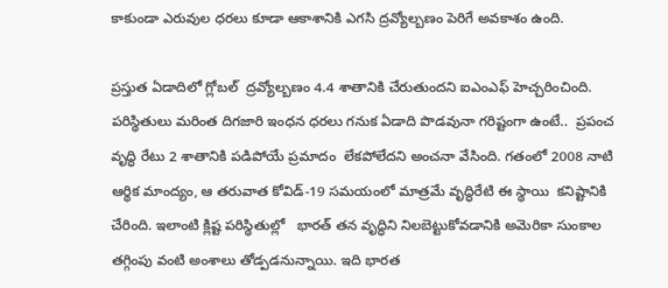కాకుండా ఎరువుల ధరలు కూడా ఆకాశానికి ఎగసి ద్రవ్యోల్బణం పెరిగే అవకాశం ఉంది.

ప్రస్తుత ఏడాదిలో గ్లోబల్  ద్రవ్యోల్బణం 4.4 శాతానికి చేరుతుందని ఐఎంఎఫ్ హెచ్చరించింది.  పరిస్థితులు మరింత దిగజారి ఇంధన ధరలు గనుక ఏడాది పొడవునా గరిష్టంగా ఉంటే..  ప్రపంచ వృద్ధి రేటు 2 శాతానికి పడిపోయే ప్రమాదం  లేకపోలేదని అంచనా వేసింది. గతంలో 2008 నాటి ఆర్థిక మాంద్యం, ఆ తరువాత కోవిడ్-19 సమయంలో మాత్రమే వృద్ధిరేటి ఈ స్థాయి  కనిష్టానికి చేరింది. ఇలాంటి క్లిష్ట పరిస్థితుల్లో   భారత్ తన వృద్ధిని నిలబెట్టుకోవడానికి అమెరికా సుంకాల తగ్గింపు వంటి అంశాలు తోడ్పడనున్నాయి. ఇది భారత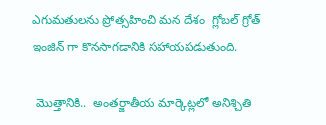ఎగుమతులను ప్రోత్సహించి మన దేశం  గ్లోబల్ గ్రోత్ ఇంజిన్ గా కొనసాగడానికి సహాయపడుతుంది.

 మొత్తానికి..  అంతర్జాతీయ మార్కెట్లలో అనిశ్చితి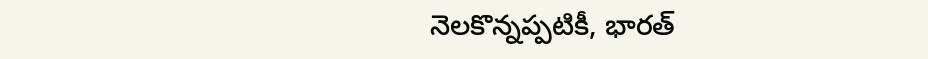నెలకొన్నప్పటికీ, భారత్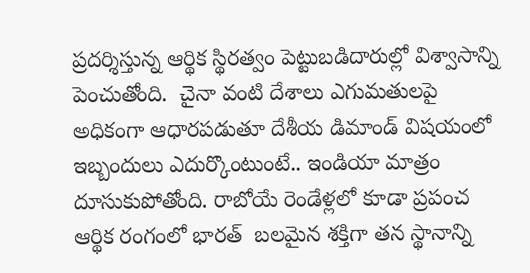ప్రదర్శిస్తున్న ఆర్థిక స్థిరత్వం పెట్టుబడిదారుల్లో విశ్వాసాన్ని పెంచుతోంది.  చైనా వంటి దేశాలు ఎగుమతులపై అధికంగా ఆధారపడుతూ దేశీయ డిమాండ్ విషయంలో ఇబ్బందులు ఎదుర్కొంటుంటే.. ఇండియా మాత్రం దూసుకుపోతోంది. రాబోయే రెండేళ్లలో కూడా ప్రపంచ ఆర్థిక రంగంలో భారత్  బలమైన శక్తిగా తన స్థానాన్ని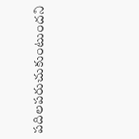పదిలపరుచుకుంటుందని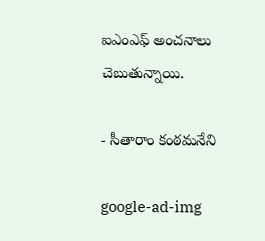ఐఎంఎఫ్ అంచనాలు చెబుతున్నాయి.

- సీతారాం కంఠమనేని

google-ad-img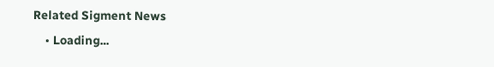Related Sigment News
    • Loading...